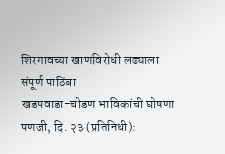शिरगावच्या खाणविरोधी लढ्याला संपूर्ण पाठिंबा
खडपवाडा-चोडण भाविकांची घोषणा
पणजी, दि. २३ (प्रतिनिधी):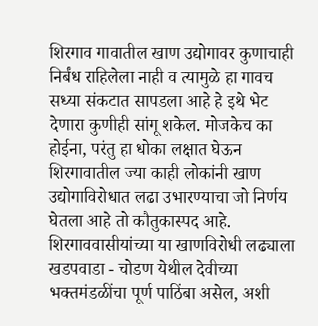शिरगाव गावातील खाण उद्योगावर कुणाचाही निर्बंध राहिलेला नाही व त्यामुळे हा गावच सध्या संकटात सापडला आहे हे इथे भेट देणारा कुणीही सांगू शकेल. मोजकेच का होईना, परंतु हा धोका लक्षात घेऊन शिरगावातील ज्या काही लोकांनी खाण उद्योगाविरोधात लढा उभारण्याचा जो निर्णय घेतला आहे तो कौतुकास्पद आहे. शिरगाववासीयांच्या या खाणविरोधी लढ्याला खडपवाडा - चोडण येथील देवीच्या भक्तमंडळींचा पूर्ण पाठिंबा असेल, अशी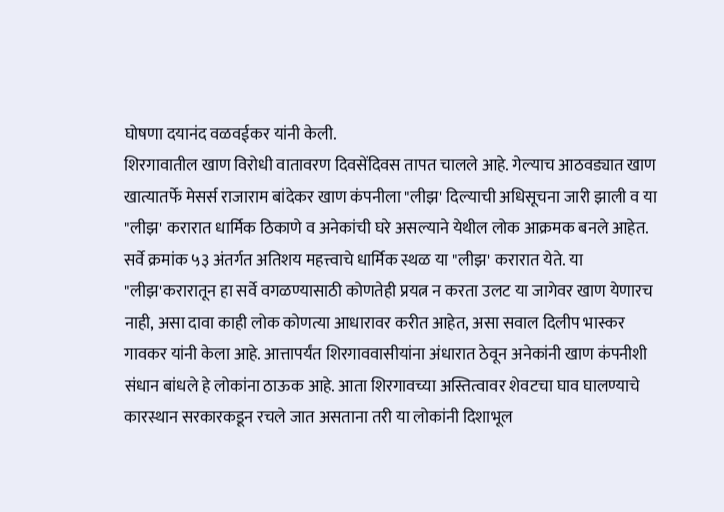घोषणा दयानंद वळवईकर यांनी केली.
शिरगावातील खाण विरोधी वातावरण दिवसेंदिवस तापत चालले आहे. गेल्याच आठवड्यात खाण खात्यातर्फे मेसर्स राजाराम बांदेकर खाण कंपनीला "लीझ' दिल्याची अधिसूचना जारी झाली व या "लीझ' करारात धार्मिक ठिकाणे व अनेकांची घरे असल्याने येथील लोक आक्रमक बनले आहेत. सर्वे क्रमांक ५३ अंतर्गत अतिशय महत्त्वाचे धार्मिक स्थळ या "लीझ' करारात येते. या "लीझ'करारातून हा सर्वे वगळण्यासाठी कोणतेही प्रयत्न न करता उलट या जागेवर खाण येणारच नाही, असा दावा काही लोक कोणत्या आधारावर करीत आहेत, असा सवाल दिलीप भास्कर गावकर यांनी केला आहे. आत्तापर्यंत शिरगाववासीयांना अंधारात ठेवून अनेकांनी खाण कंपनीशी संधान बांधले हे लोकांना ठाऊक आहे. आता शिरगावच्या अस्तित्वावर शेवटचा घाव घालण्याचे कारस्थान सरकारकडून रचले जात असताना तरी या लोकांनी दिशाभूल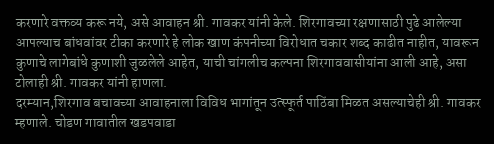करणारे वक्तव्य करू नये, असे आवाहन श्री. गावकर यांनी केले. शिरगावच्या रक्षणासाठी पुढे आलेल्या आपल्याच बांधवांवर टीका करणारे हे लोक खाण कंपनीच्या विरोधात चकार शब्द काढीत नाहीत, यावरून कुणाचे लागेबांधे कुणाशी जुळलेले आहेत, याची चांगलीच कल्पना शिरगाववासीयांना आली आहे, असा टोलाही श्री. गावकर यांनी हाणला.
दरम्यान,शिरगाव बचावच्या आवाहनाला विविध भागांतून उत्स्फूर्त पाठिंबा मिळत असल्याचेही श्री. गावकर म्हणाले. चोडण गावातील खडपवाडा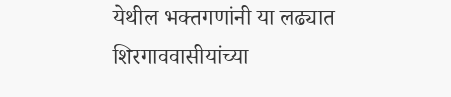येथील भक्तगणांनी या लढ्यात शिरगाववासीयांच्या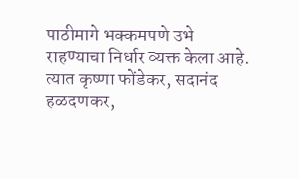पाठीमागे भक्कमपणे उभे राहण्याचा निर्धार व्यक्त केला आहे. त्यात कृष्णा फोंडेकर, सदानंद हळदणकर,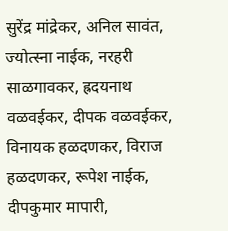सुरेंद्र मांद्रेकर, अनिल सावंत, ज्योत्स्ना नाईक, नरहरी साळगावकर, ह्रदयनाथ वळवईकर, दीपक वळवईकर, विनायक हळदणकर, विराज हळदणकर, रूपेश नाईक, दीपकुमार मापारी,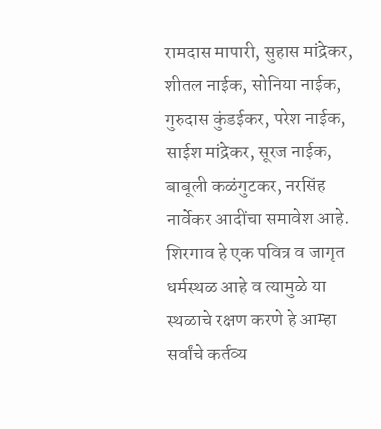रामदास मापारी, सुहास मांद्रेकर, शीतल नाईक, सोनिया नाईक, गुरुदास कुंडईकर, परेश नाईक, साईश मांद्रेकर, सूरज नाईक, बाबूली कळंगुटकर, नरसिंह नार्वेकर आदींचा समावेश आहे. शिरगाव हे एक पवित्र व जागृत धर्मस्थळ आहे व त्यामुळे या स्थळाचे रक्षण करणे हे आम्हा सर्वांचे कर्तव्य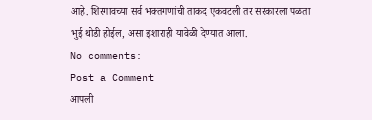आहे. शिरगावच्या सर्व भक्तगणांची ताकद एकवटली तर सरकारला पळता भुई थोडी होईल, असा इशाराही यावेळी देण्यात आला.
No comments:
Post a Comment
आपली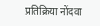प्रतिक्रिया नोंदवा